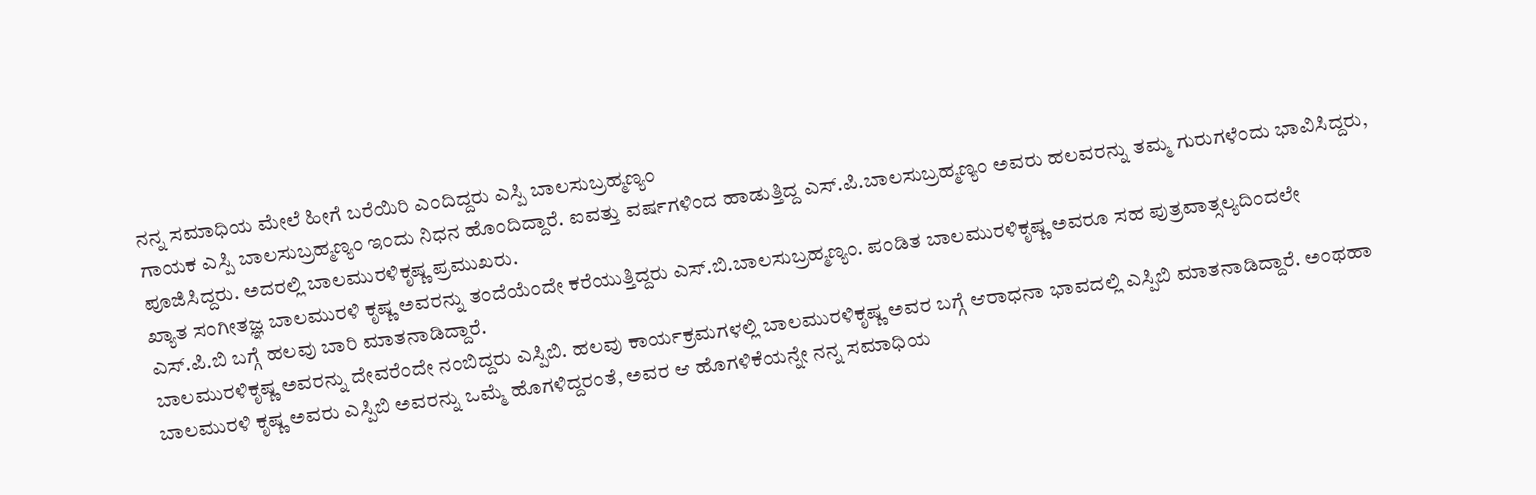ನನ್ನ ಸಮಾಧಿಯ ಮೇಲೆ ಹೀಗೆ ಬರೆಯಿರಿ ಎಂದಿದ್ದರು ಎಸ್ಪಿ ಬಾಲಸುಬ್ರಹ್ಮಣ್ಯಂ
ಗಾಯಕ ಎಸ್ಪಿ ಬಾಲಸುಬ್ರಹ್ಮಣ್ಯಂ ಇಂದು ನಿಧನ ಹೊಂದಿದ್ದಾರೆ. ಐವತ್ತು ವರ್ಷಗಳಿಂದ ಹಾಡುತ್ತಿದ್ದ ಎಸ್.ಪಿ.ಬಾಲಸುಬ್ರಹ್ಮಣ್ಯಂ ಅವರು ಹಲವರನ್ನು ತಮ್ಮ ಗುರುಗಳೆಂದು ಭಾವಿಸಿದ್ದರು, ಪೂಜಿಸಿದ್ದರು. ಅದರಲ್ಲಿ ಬಾಲಮುರಳಿಕೃಷ್ಣ ಪ್ರಮುಖರು.
ಖ್ಯಾತ ಸಂಗೀತಜ್ಞ ಬಾಲಮುರಳಿ ಕೃಷ್ಣ ಅವರನ್ನು ತಂದೆಯೆಂದೇ ಕರೆಯುತ್ತಿದ್ದರು ಎಸ್.ಬಿ.ಬಾಲಸುಬ್ರಹ್ಮಣ್ಯಂ. ಪಂಡಿತ ಬಾಲಮುರಳಿಕೃಷ್ಣ ಅವರೂ ಸಹ ಪುತ್ರವಾತ್ಸಲ್ಯದಿಂದಲೇ ಎಸ್.ಪಿ.ಬಿ ಬಗ್ಗೆ ಹಲವು ಬಾರಿ ಮಾತನಾಡಿದ್ದಾರೆ.
ಬಾಲಮುರಳಿಕೃಷ್ಣ ಅವರನ್ನು ದೇವರೆಂದೇ ನಂಬಿದ್ದರು ಎಸ್ಪಿಬಿ. ಹಲವು ಕಾರ್ಯಕ್ರಮಗಳಲ್ಲಿ ಬಾಲಮುರಳಿಕೃಷ್ಣ ಅವರ ಬಗ್ಗೆ ಆರಾಧನಾ ಭಾವದಲ್ಲಿ ಎಸ್ಪಿಬಿ ಮಾತನಾಡಿದ್ದಾರೆ. ಅಂಥಹಾ ಬಾಲಮುರಳಿ ಕೃಷ್ಣ ಅವರು ಎಸ್ಪಿಬಿ ಅವರನ್ನು ಒಮ್ಮೆ ಹೊಗಳಿದ್ದರಂತೆ, ಅವರ ಆ ಹೊಗಳಿಕೆಯನ್ನೇ ನನ್ನ ಸಮಾಧಿಯ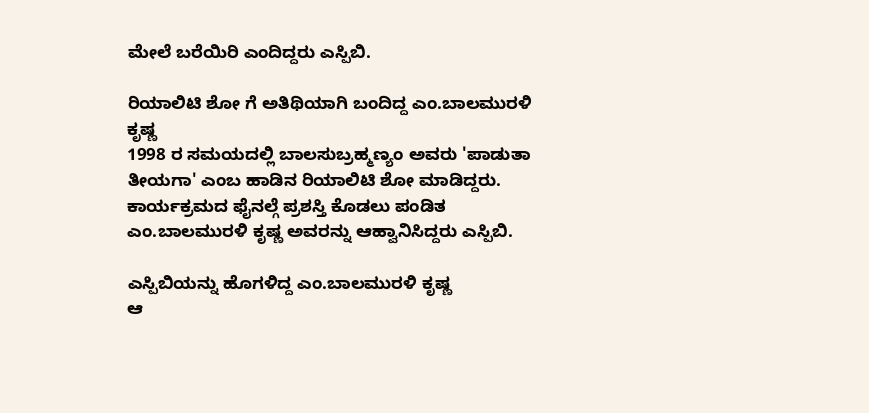ಮೇಲೆ ಬರೆಯಿರಿ ಎಂದಿದ್ದರು ಎಸ್ಪಿಬಿ.

ರಿಯಾಲಿಟಿ ಶೋ ಗೆ ಅತಿಥಿಯಾಗಿ ಬಂದಿದ್ದ ಎಂ.ಬಾಲಮುರಳಿ ಕೃಷ್ಣ
1998 ರ ಸಮಯದಲ್ಲಿ ಬಾಲಸುಬ್ರಹ್ಮಣ್ಯಂ ಅವರು 'ಪಾಡುತಾ ತೀಯಗಾ' ಎಂಬ ಹಾಡಿನ ರಿಯಾಲಿಟಿ ಶೋ ಮಾಡಿದ್ದರು. ಕಾರ್ಯಕ್ರಮದ ಫೈನಲ್ಗೆ ಪ್ರಶಸ್ತಿ ಕೊಡಲು ಪಂಡಿತ ಎಂ.ಬಾಲಮುರಳಿ ಕೃಷ್ಣ ಅವರನ್ನು ಆಹ್ವಾನಿಸಿದ್ದರು ಎಸ್ಪಿಬಿ.

ಎಸ್ಪಿಬಿಯನ್ನು ಹೊಗಳಿದ್ದ ಎಂ.ಬಾಲಮುರಳಿ ಕೃಷ್ಣ
ಆ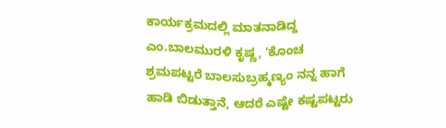ಕಾರ್ಯಕ್ರಮದಲ್ಲಿ ಮಾತನಾಡಿದ್ದ ಎಂ.ಬಾಲಮುರಳಿ ಕೃಷ್ಣ, 'ಕೊಂಚ ಶ್ರಮಪಟ್ಟರೆ ಬಾಲಸುಬ್ರಹ್ಮಣ್ಯಂ ನನ್ನ ಹಾಗೆ ಹಾಡಿ ಬಿಡುತ್ತಾನೆ, ಆದರೆ ಎಷ್ಟೇ ಕಷ್ಟಪಟ್ಟರು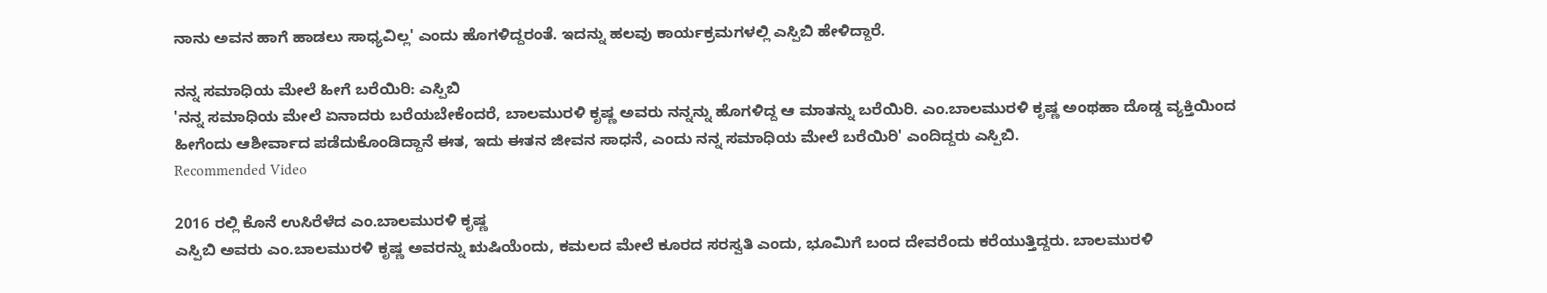ನಾನು ಅವನ ಹಾಗೆ ಹಾಡಲು ಸಾಧ್ಯವಿಲ್ಲ' ಎಂದು ಹೊಗಳಿದ್ದರಂತೆ. ಇದನ್ನು ಹಲವು ಕಾರ್ಯಕ್ರಮಗಳಲ್ಲಿ ಎಸ್ಪಿಬಿ ಹೇಳಿದ್ದಾರೆ.

ನನ್ನ ಸಮಾಧಿಯ ಮೇಲೆ ಹೀಗೆ ಬರೆಯಿರಿ: ಎಸ್ಪಿಬಿ
'ನನ್ನ ಸಮಾಧಿಯ ಮೇಲೆ ಏನಾದರು ಬರೆಯಬೇಕೆಂದರೆ, ಬಾಲಮುರಳಿ ಕೃಷ್ಣ ಅವರು ನನ್ನನ್ನು ಹೊಗಳಿದ್ದ ಆ ಮಾತನ್ನು ಬರೆಯಿರಿ. ಎಂ.ಬಾಲಮುರಳಿ ಕೃಷ್ಣ ಅಂಥಹಾ ದೊಡ್ಡ ವ್ಯಕ್ತಿಯಿಂದ ಹೀಗೆಂದು ಆಶೀರ್ವಾದ ಪಡೆದುಕೊಂಡಿದ್ದಾನೆ ಈತ, ಇದು ಈತನ ಜೀವನ ಸಾಧನೆ, ಎಂದು ನನ್ನ ಸಮಾಧಿಯ ಮೇಲೆ ಬರೆಯಿರಿ' ಎಂದಿದ್ದರು ಎಸ್ಪಿಬಿ.
Recommended Video

2016 ರಲ್ಲಿ ಕೊನೆ ಉಸಿರೆಳೆದ ಎಂ.ಬಾಲಮುರಳಿ ಕೃಷ್ಣ
ಎಸ್ಪಿಬಿ ಅವರು ಎಂ.ಬಾಲಮುರಳಿ ಕೃಷ್ಣ ಅವರನ್ನು ಋಷಿಯೆಂದು, ಕಮಲದ ಮೇಲೆ ಕೂರದ ಸರಸ್ವತಿ ಎಂದು, ಭೂಮಿಗೆ ಬಂದ ದೇವರೆಂದು ಕರೆಯುತ್ತಿದ್ದರು. ಬಾಲಮುರಳಿ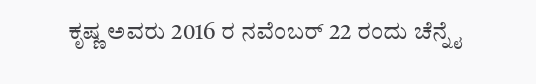ಕೃಷ್ಣ ಅವರು 2016 ರ ನವೆಂಬರ್ 22 ರಂದು ಚೆನ್ನೈ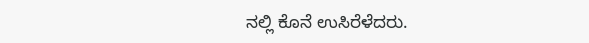ನಲ್ಲಿ ಕೊನೆ ಉಸಿರೆಳೆದರು.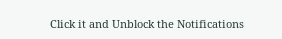Click it and Unblock the Notifications